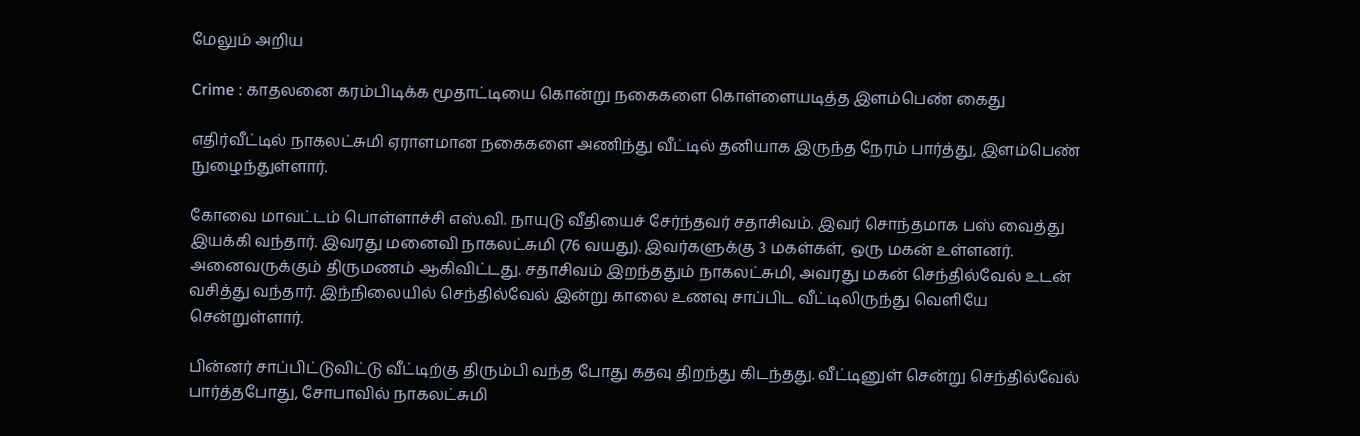மேலும் அறிய

Crime : காதலனை கரம்பிடிக்க மூதாட்டியை கொன்று நகைகளை கொள்ளையடித்த இளம்பெண் கைது

எதிர்வீட்டில் நாகலட்சுமி ஏராளமான நகைகளை அணிந்து வீட்டில் தனியாக இருந்த நேரம் பார்த்து, இளம்பெண் நுழைந்துள்ளார்.

கோவை மாவட்டம் பொள்ளாச்சி எஸ்.வி. நாயுடு வீதியைச் சேர்ந்தவர் சதாசிவம். இவர் சொந்தமாக பஸ் வைத்து இயக்கி வந்தார். இவரது மனைவி நாகலட்சுமி (76 வயது). இவர்களுக்கு 3 மகள்கள், ஒரு மகன் உள்ளனர். அனைவருக்கும் திருமணம் ஆகிவிட்டது. சதாசிவம் இறந்ததும் நாகலட்சுமி, அவரது மகன் செந்தில்வேல் உடன் வசித்து வந்தார். இந்நிலையில் செந்தில்வேல் இன்று காலை உணவு சாப்பிட வீட்டிலிருந்து வெளியே சென்றுள்ளார்.

பின்னர் சாப்பிட்டுவிட்டு வீட்டிற்கு திரும்பி வந்த போது கதவு திறந்து கிடந்தது. வீட்டினுள் சென்று செந்தில்வேல் பார்த்தபோது, சோபாவில் நாகலட்சுமி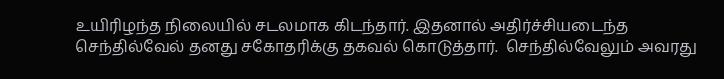உயிரிழந்த நிலையில் சடலமாக கிடந்தார். இதனால் அதிர்ச்சியடைந்த செந்தில்வேல் தனது சகோதரிக்கு தகவல் கொடுத்தார்.  செந்தில்வேலும் அவரது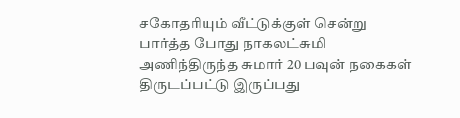சகோதரியும் வீட்டுக்குள் சென்று பார்த்த போது நாகலட்சுமி அணிந்திருந்த சுமார் 20 பவுன் நகைகள் திருடப்பட்டு இருப்பது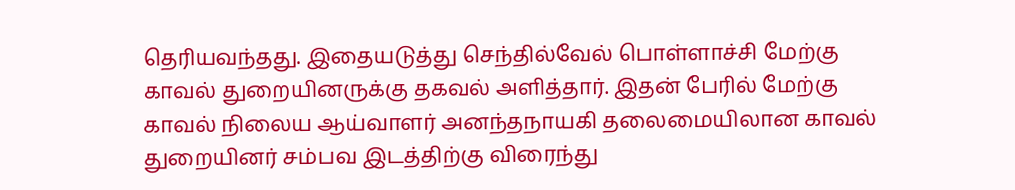தெரியவந்தது. இதையடுத்து செந்தில்வேல் பொள்ளாச்சி மேற்கு காவல் துறையினருக்கு தகவல் அளித்தார். இதன் பேரில் மேற்கு காவல் நிலைய ஆய்வாளர் அனந்தநாயகி தலைமையிலான காவல் துறையினர் சம்பவ இடத்திற்கு விரைந்து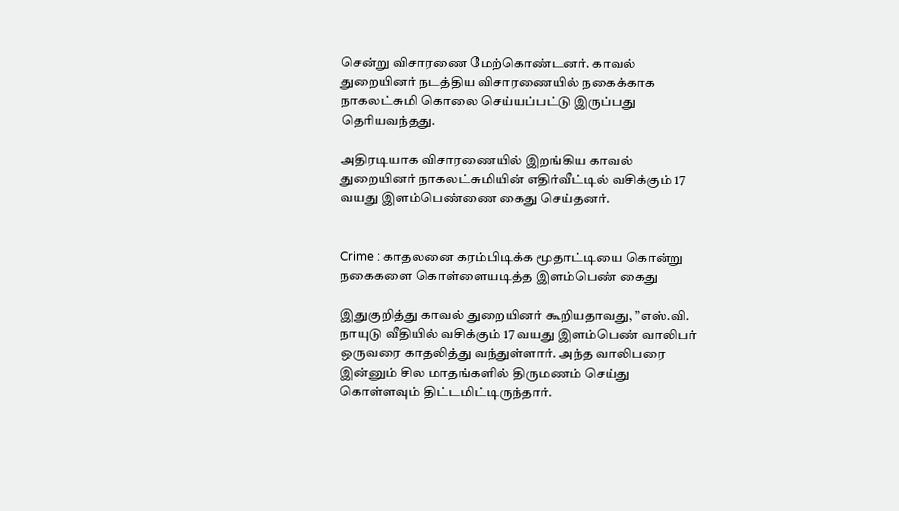சென்று விசாரணை மேற்கொண்டனர். காவல் துறையினர் நடத்திய விசாரணையில் நகைக்காக நாகலட்சுமி கொலை செய்யப்பட்டு இருப்பது தெரியவந்தது.

அதிரடியாக விசாரணையில் இறங்கிய காவல் துறையினர் நாகலட்சுமியின் எதிர்வீட்டில் வசிக்கும் 17 வயது இளம்பெண்ணை கைது செய்தனர்.


Crime : காதலனை கரம்பிடிக்க மூதாட்டியை கொன்று நகைகளை கொள்ளையடித்த இளம்பெண் கைது

இதுகுறித்து காவல் துறையினர் கூறியதாவது, ”எஸ்.வி. நாயுடு வீதியில் வசிக்கும் 17 வயது இளம்பெண் வாலிபர் ஒருவரை காதலித்து வந்துள்ளார். அந்த வாலிபரை இன்னும் சில மாதங்களில் திருமணம் செய்து கொள்ளவும் திட்டமிட்டிருந்தார்.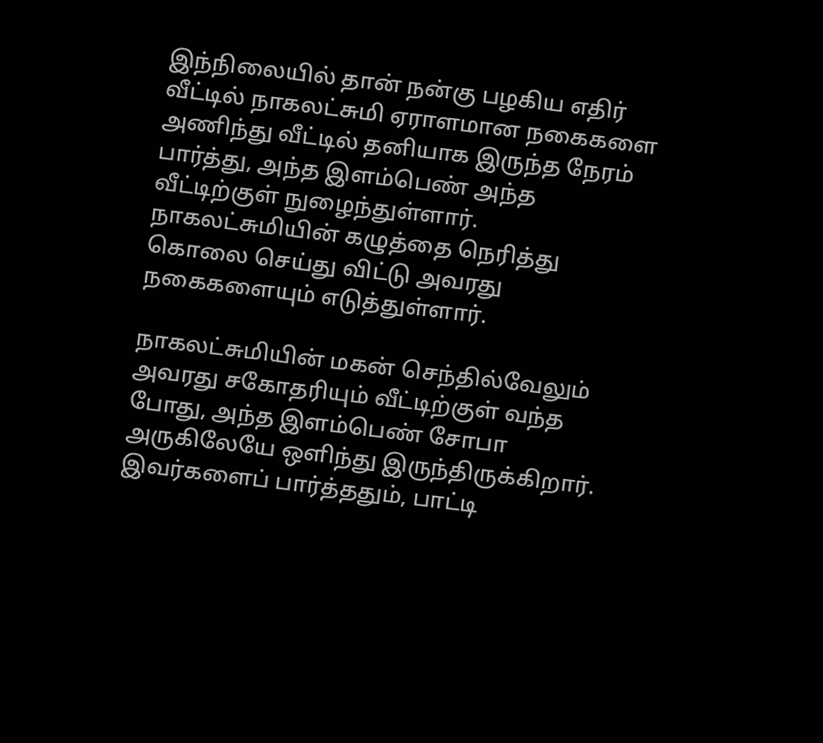இந்நிலையில் தான் நன்கு பழகிய எதிர் வீட்டில் நாகலட்சுமி ஏராளமான நகைகளை அணிந்து வீட்டில் தனியாக இருந்த நேரம் பார்த்து, அந்த இளம்பெண் அந்த வீட்டிற்குள் நுழைந்துள்ளார். நாகலட்சுமியின் கழுத்தை நெரித்து கொலை செய்து விட்டு அவரது நகைகளையும் எடுத்துள்ளார்.

நாகலட்சுமியின் மகன் செந்தில்வேலும் அவரது சகோதரியும் வீட்டிற்குள் வந்த போது, அந்த இளம்பெண் சோபா அருகிலேயே ஒளிந்து இருந்திருக்கிறார். இவர்களைப் பார்த்ததும், பாட்டி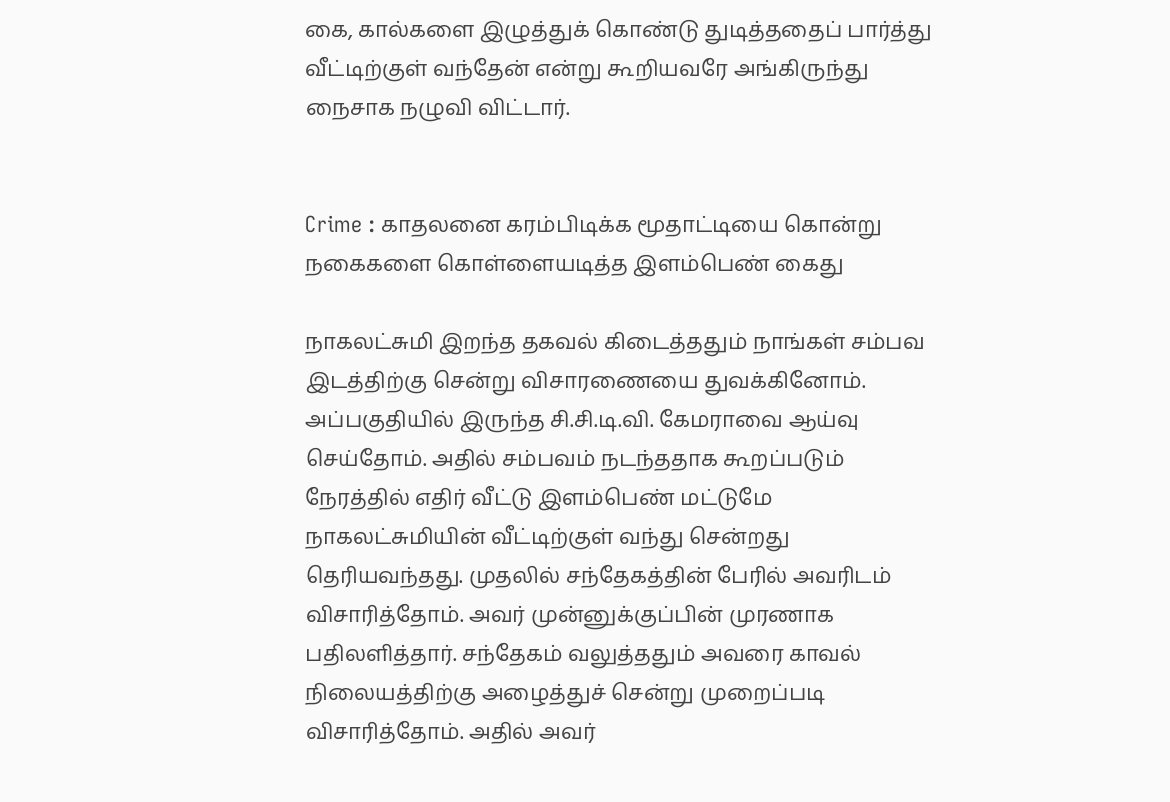கை, கால்களை இழுத்துக் கொண்டு துடித்ததைப் பார்த்து வீட்டிற்குள் வந்தேன் என்று கூறியவரே அங்கிருந்து நைசாக நழுவி விட்டார்.


Crime : காதலனை கரம்பிடிக்க மூதாட்டியை கொன்று நகைகளை கொள்ளையடித்த இளம்பெண் கைது

நாகலட்சுமி இறந்த தகவல் கிடைத்ததும் நாங்கள் சம்பவ இடத்திற்கு சென்று விசாரணையை துவக்கினோம். அப்பகுதியில் இருந்த சி.சி.டி.வி. கேமராவை ஆய்வு செய்தோம். அதில் சம்பவம் நடந்ததாக கூறப்படும் நேரத்தில் எதிர் வீட்டு இளம்பெண் மட்டுமே நாகலட்சுமியின் வீட்டிற்குள் வந்து சென்றது தெரியவந்தது. முதலில் சந்தேகத்தின் பேரில் அவரிடம் விசாரித்தோம். அவர் முன்னுக்குப்பின் முரணாக பதிலளித்தார். சந்தேகம் வலுத்ததும் அவரை காவல் நிலையத்திற்கு அழைத்துச் சென்று முறைப்படி விசாரித்தோம். அதில் அவர்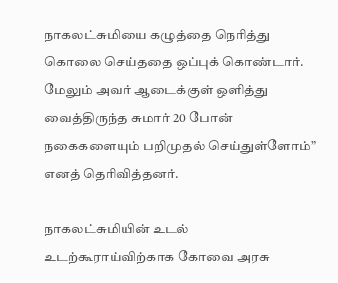நாகலட்சுமியை கழுத்தை நெரித்து கொலை செய்ததை ஒப்புக் கொண்டார். மேலும் அவர் ஆடைக்குள் ஒளித்து வைத்திருந்த சுமார் 20 போன் நகைகளையும் பறிமுதல் செய்துள்ளோம்” எனத் தெரிவித்தனர்.

நாகலட்சுமியின் உடல் உடற்கூராய்விற்காக கோவை அரசு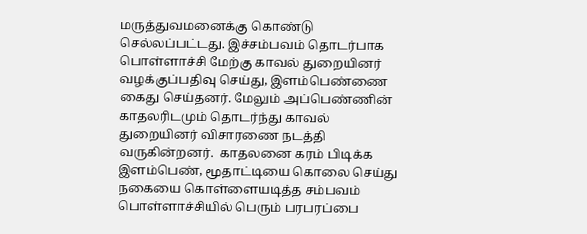மருத்துவமனைக்கு கொண்டு செல்லப்பட்டது. இச்சம்பவம் தொடர்பாக பொள்ளாச்சி மேற்கு காவல் துறையினர் வழக்குப்பதிவு செய்து, இளம்பெண்ணை கைது செய்தனர். மேலும் அப்பெண்ணின் காதலரிடமும் தொடர்ந்து காவல் துறையினர் விசாரணை நடத்தி வருகின்றனர்.  காதலனை கரம் பிடிக்க இளம்பெண், மூதாட்டியை கொலை செய்து நகையை கொள்ளையடித்த சம்பவம் பொள்ளாச்சியில் பெரும் பரபரப்பை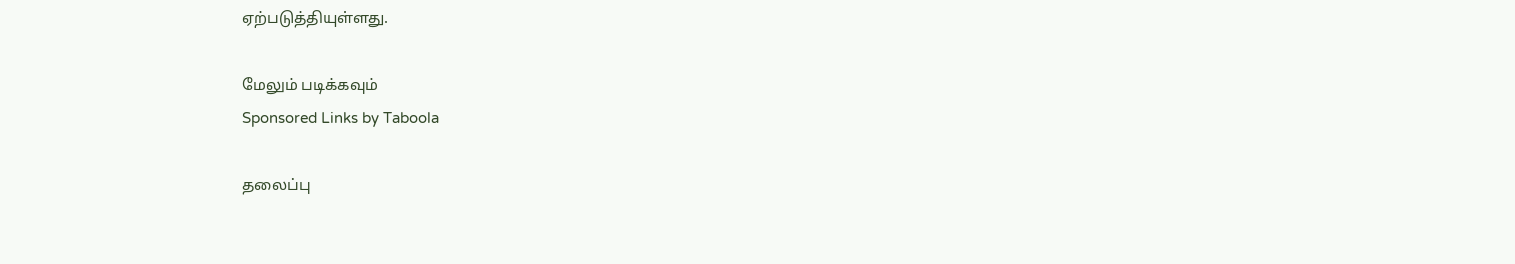ஏற்படுத்தியுள்ளது.

மேலும் படிக்கவும்
Sponsored Links by Taboola

தலைப்பு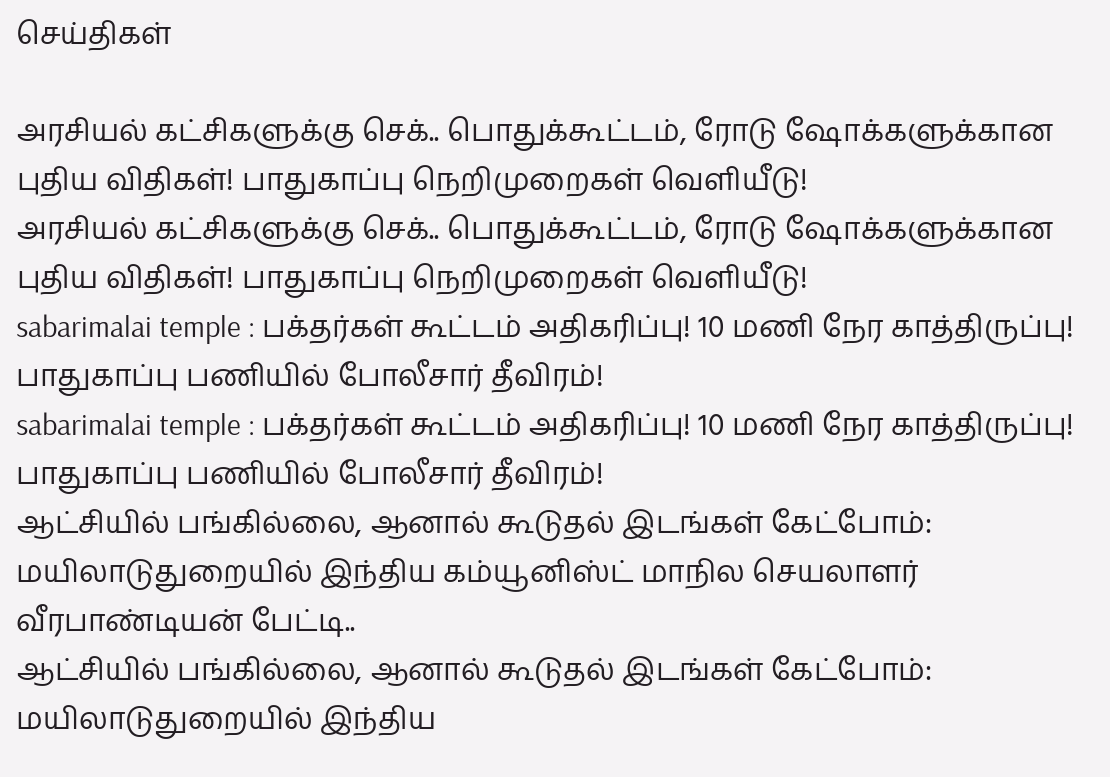செய்திகள்

அரசியல் கட்சிகளுக்கு செக்.. பொதுக்கூட்டம், ரோடு ஷோக்களுக்கான புதிய விதிகள்! பாதுகாப்பு நெறிமுறைகள் வெளியீடு!
அரசியல் கட்சிகளுக்கு செக்.. பொதுக்கூட்டம், ரோடு ஷோக்களுக்கான புதிய விதிகள்! பாதுகாப்பு நெறிமுறைகள் வெளியீடு!
sabarimalai temple : பக்தர்கள் கூட்டம் அதிகரிப்பு! 10 மணி நேர காத்திருப்பு! பாதுகாப்பு பணியில் போலீசார் தீவிரம்!
sabarimalai temple : பக்தர்கள் கூட்டம் அதிகரிப்பு! 10 மணி நேர காத்திருப்பு! பாதுகாப்பு பணியில் போலீசார் தீவிரம்!
ஆட்சியில் பங்கில்லை, ஆனால் கூடுதல் இடங்கள் கேட்போம்: மயிலாடுதுறையில் இந்திய கம்யூனிஸ்ட் மாநில செயலாளர் வீரபாண்டியன் பேட்டி..
ஆட்சியில் பங்கில்லை, ஆனால் கூடுதல் இடங்கள் கேட்போம்: மயிலாடுதுறையில் இந்திய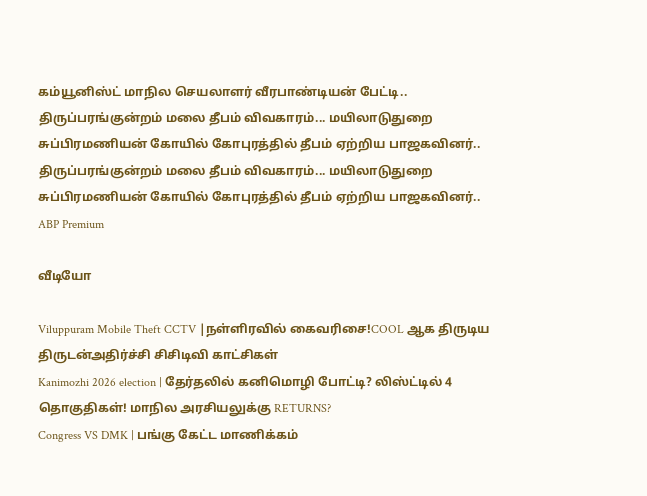கம்யூனிஸ்ட் மாநில செயலாளர் வீரபாண்டியன் பேட்டி..
திருப்பரங்குன்றம் மலை தீபம் விவகாரம்... மயிலாடுதுறை சுப்பிரமணியன் கோயில் கோபுரத்தில் தீபம் ஏற்றிய பாஜகவினர்..
திருப்பரங்குன்றம் மலை தீபம் விவகாரம்... மயிலாடுதுறை சுப்பிரமணியன் கோயில் கோபுரத்தில் தீபம் ஏற்றிய பாஜகவினர்..
ABP Premium

வீடியோ

Viluppuram Mobile Theft CCTV |நள்ளிரவில் கைவரிசை!COOL ஆக திருடிய திருடன்அதிர்ச்சி சிசிடிவி காட்சிகள்
Kanimozhi 2026 election | தேர்தலில் கனிமொழி போட்டி? லிஸ்ட்டில் 4 தொகுதிகள்! மாநில அரசியலுக்கு RETURNS?
Congress VS DMK | பங்கு கேட்ட மாணிக்கம்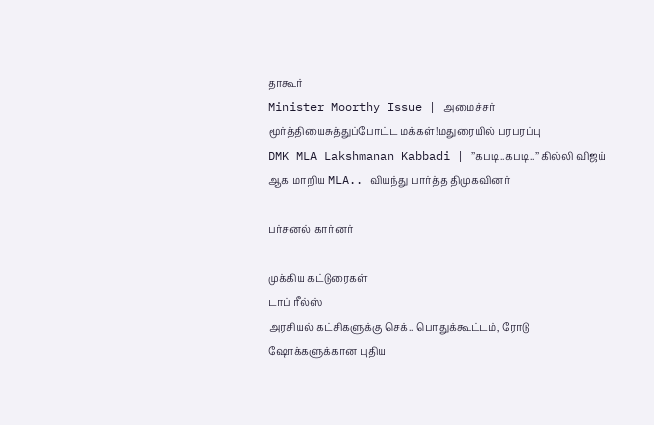தாகூர்
Minister Moorthy Issue | அமைச்சர் மூர்த்தியைசுத்துப்போட்ட மக்கள்!மதுரையில் பரபரப்பு
DMK MLA Lakshmanan Kabbadi | ’’கபடி..கபடி..’’ கில்லி விஜய் ஆக மாறிய MLA.. வியந்து பார்த்த திமுகவினர்

பர்சனல் கார்னர்

முக்கிய கட்டுரைகள்
டாப் ரீல்ஸ்
அரசியல் கட்சிகளுக்கு செக்.. பொதுக்கூட்டம், ரோடு ஷோக்களுக்கான புதிய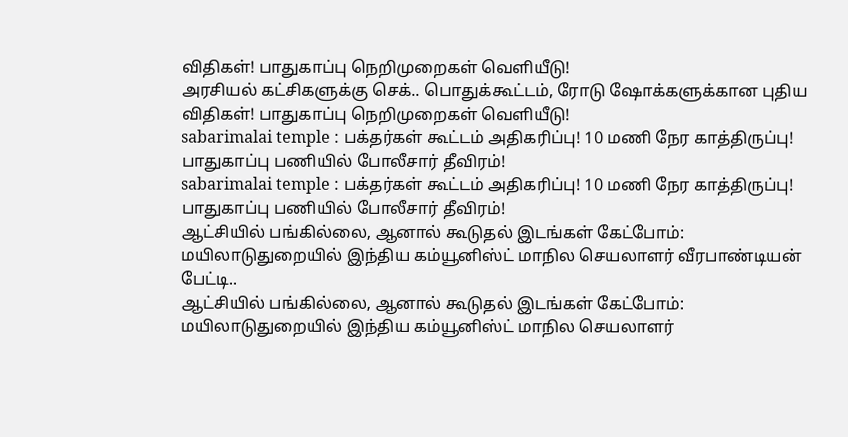விதிகள்! பாதுகாப்பு நெறிமுறைகள் வெளியீடு!
அரசியல் கட்சிகளுக்கு செக்.. பொதுக்கூட்டம், ரோடு ஷோக்களுக்கான புதிய விதிகள்! பாதுகாப்பு நெறிமுறைகள் வெளியீடு!
sabarimalai temple : பக்தர்கள் கூட்டம் அதிகரிப்பு! 10 மணி நேர காத்திருப்பு! பாதுகாப்பு பணியில் போலீசார் தீவிரம்!
sabarimalai temple : பக்தர்கள் கூட்டம் அதிகரிப்பு! 10 மணி நேர காத்திருப்பு! பாதுகாப்பு பணியில் போலீசார் தீவிரம்!
ஆட்சியில் பங்கில்லை, ஆனால் கூடுதல் இடங்கள் கேட்போம்: மயிலாடுதுறையில் இந்திய கம்யூனிஸ்ட் மாநில செயலாளர் வீரபாண்டியன் பேட்டி..
ஆட்சியில் பங்கில்லை, ஆனால் கூடுதல் இடங்கள் கேட்போம்: மயிலாடுதுறையில் இந்திய கம்யூனிஸ்ட் மாநில செயலாளர்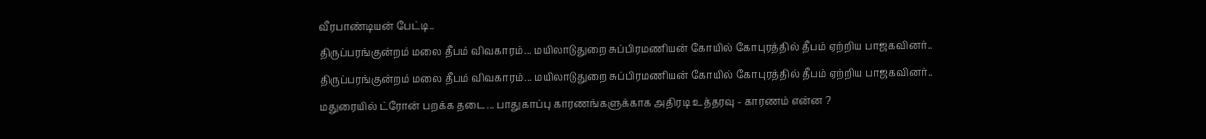வீரபாண்டியன் பேட்டி..
திருப்பரங்குன்றம் மலை தீபம் விவகாரம்... மயிலாடுதுறை சுப்பிரமணியன் கோயில் கோபுரத்தில் தீபம் ஏற்றிய பாஜகவினர்..
திருப்பரங்குன்றம் மலை தீபம் விவகாரம்... மயிலாடுதுறை சுப்பிரமணியன் கோயில் கோபுரத்தில் தீபம் ஏற்றிய பாஜகவினர்..
மதுரையில் ட்ரோன் பறக்க தடை... பாதுகாப்பு காரணங்களுக்காக அதிரடி உத்தரவு - காரணம் என்ன ?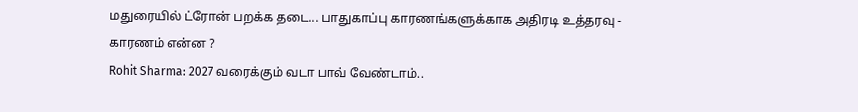மதுரையில் ட்ரோன் பறக்க தடை... பாதுகாப்பு காரணங்களுக்காக அதிரடி உத்தரவு - காரணம் என்ன ?
Rohit Sharma: 2027 வரைக்கும் வடா பாவ் வேண்டாம்..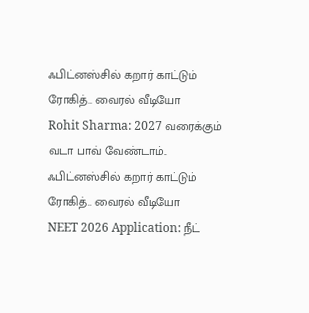ஃபிட்னஸ்சில் கறார் காட்டும் ரோகித்.. வைரல் வீடியோ
Rohit Sharma: 2027 வரைக்கும் வடா பாவ் வேண்டாம்.. ஃபிட்னஸ்சில் கறார் காட்டும் ரோகித்.. வைரல் வீடியோ
NEET 2026 Application: நீட்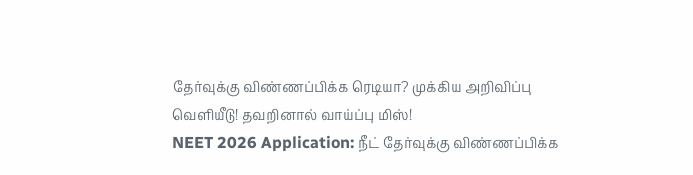தேர்வுக்கு விண்ணப்பிக்க ரெடியா? முக்கிய அறிவிப்பு வெளியீடு! தவறினால் வாய்ப்பு மிஸ்!
NEET 2026 Application: நீட் தேர்வுக்கு விண்ணப்பிக்க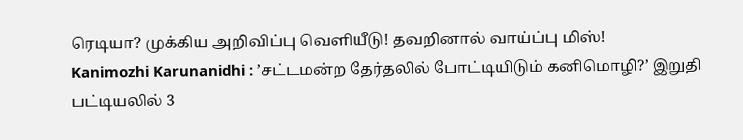ரெடியா? முக்கிய அறிவிப்பு வெளியீடு! தவறினால் வாய்ப்பு மிஸ்!
Kanimozhi Karunanidhi : ’சட்டமன்ற தேர்தலில் போட்டியிடும் கனிமொழி?’ இறுதி பட்டியலில் 3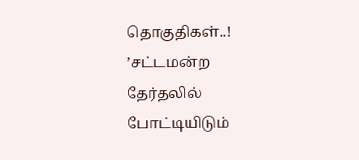தொகுதிகள்..!
’சட்டமன்ற தேர்தலில் போட்டியிடும்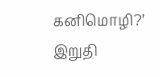கனிமொழி?’ இறுதி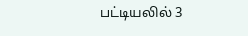பட்டியலில் 3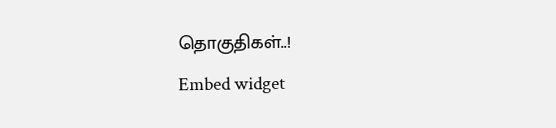தொகுதிகள்..!
Embed widget